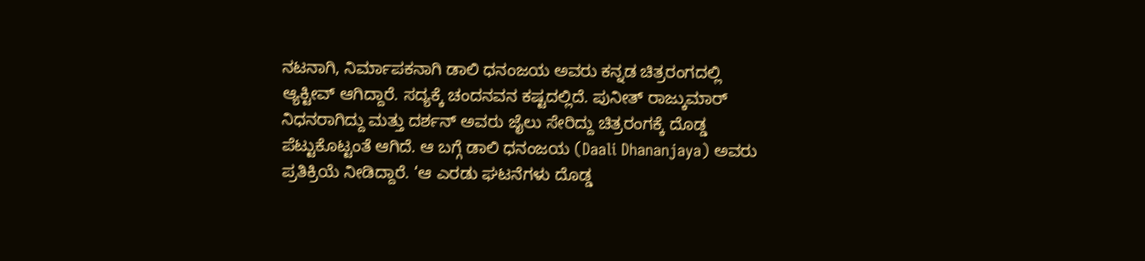ನಟನಾಗಿ, ನಿರ್ಮಾಪಕನಾಗಿ ಡಾಲಿ ಧನಂಜಯ ಅವರು ಕನ್ನಡ ಚಿತ್ರರಂಗದಲ್ಲಿ ಆ್ಯಕ್ಟೀವ್ ಆಗಿದ್ದಾರೆ. ಸದ್ಯಕ್ಕೆ ಚಂದನವನ ಕಷ್ಟದಲ್ಲಿದೆ. ಪುನೀತ್ ರಾಜ್ಕುಮಾರ್ ನಿಧನರಾಗಿದ್ದು ಮತ್ತು ದರ್ಶನ್ ಅವರು ಜೈಲು ಸೇರಿದ್ದು ಚಿತ್ರರಂಗಕ್ಕೆ ದೊಡ್ಡ ಪೆಟ್ಟುಕೊಟ್ಟಂತೆ ಆಗಿದೆ. ಆ ಬಗ್ಗೆ ಡಾಲಿ ಧನಂಜಯ (Daali Dhananjaya) ಅವರು ಪ್ರತಿಕ್ರಿಯೆ ನೀಡಿದ್ದಾರೆ. ‘ಆ ಎರಡು ಘಟನೆಗಳು ದೊಡ್ಡ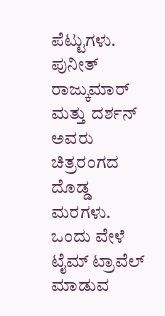ಪೆಟ್ಟುಗಳು. ಪುನೀತ್ ರಾಜ್ಕುಮಾರ್ ಮತ್ತು ದರ್ಶನ್ ಅವರು ಚಿತ್ರರಂಗದ ದೊಡ್ಡ ಮರಗಳು. ಒಂದು ವೇಳೆ ಟೈಮ್ ಟ್ರಾವೆಲ್ ಮಾಡುವ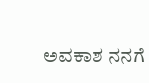ಅವಕಾಶ ನನಗೆ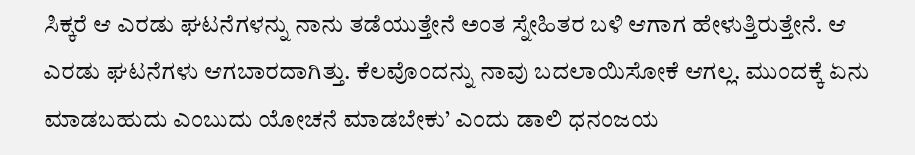ಸಿಕ್ಕರೆ ಆ ಎರಡು ಘಟನೆಗಳನ್ನು ನಾನು ತಡೆಯುತ್ತೇನೆ ಅಂತ ಸ್ನೇಹಿತರ ಬಳಿ ಆಗಾಗ ಹೇಳುತ್ತಿರುತ್ತೇನೆ. ಆ ಎರಡು ಘಟನೆಗಳು ಆಗಬಾರದಾಗಿತ್ತು. ಕೆಲವೊಂದನ್ನು ನಾವು ಬದಲಾಯಿಸೋಕೆ ಆಗಲ್ಲ. ಮುಂದಕ್ಕೆ ಏನು ಮಾಡಬಹುದು ಎಂಬುದು ಯೋಚನೆ ಮಾಡಬೇಕು’ ಎಂದು ಡಾಲಿ ಧನಂಜಯ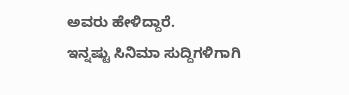ಅವರು ಹೇಳಿದ್ದಾರೆ.
ಇನ್ನಷ್ಟು ಸಿನಿಮಾ ಸುದ್ದಿಗಳಿಗಾಗಿ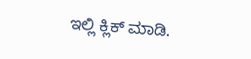ಇಲ್ಲಿ ಕ್ಲಿಕ್ ಮಾಡಿ.